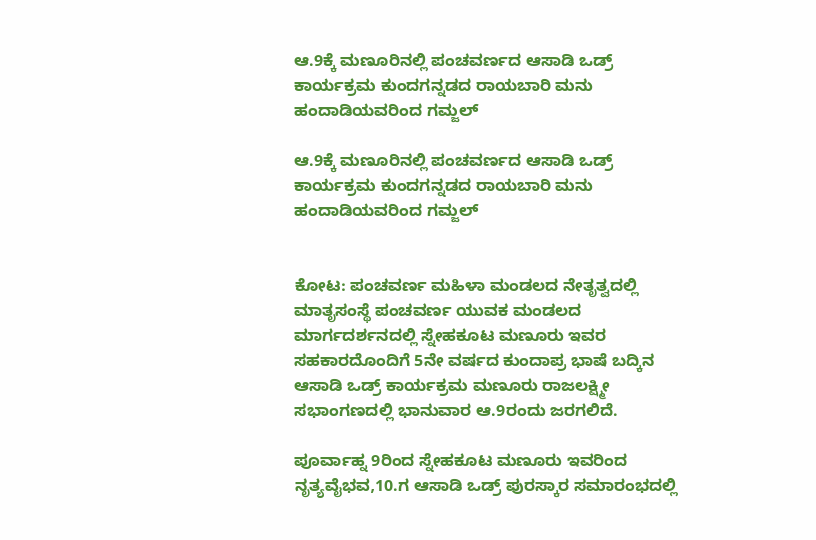ಆ.9ಕ್ಕೆ ಮಣೂರಿನಲ್ಲಿ ಪಂಚವರ್ಣದ ಆಸಾಡಿ ಒಡ್ರ್ ಕಾರ್ಯಕ್ರಮ ಕುಂದಗನ್ನಡದ ರಾಯಬಾರಿ ಮನು ಹಂದಾಡಿಯವರಿಂದ ಗಮ್ಜಲ್

ಆ.9ಕ್ಕೆ ಮಣೂರಿನಲ್ಲಿ ಪಂಚವರ್ಣದ ಆಸಾಡಿ ಒಡ್ರ್ ಕಾರ್ಯಕ್ರಮ ಕುಂದಗನ್ನಡದ ರಾಯಬಾರಿ ಮನು ಹಂದಾಡಿಯವರಿಂದ ಗಮ್ಜಲ್


ಕೋಟ: ಪಂಚವರ್ಣ ಮಹಿಳಾ ಮಂಡಲದ ನೇತೃತ್ವದಲ್ಲಿ ಮಾತೃಸಂಸ್ಥೆ ಪಂಚವರ್ಣ ಯುವಕ ಮಂಡಲದ ಮಾರ್ಗದರ್ಶನದಲ್ಲಿ ಸ್ನೇಹಕೂಟ ಮಣೂರು ಇವರ ಸಹಕಾರದೊಂದಿಗೆ 5ನೇ ವರ್ಷದ ಕುಂದಾಪ್ರ ಭಾಷೆ ಬದ್ಕಿನ ಆಸಾಡಿ ಒಡ್ರ್ ಕಾರ್ಯಕ್ರಮ ಮಣೂರು ರಾಜಲಕ್ಷ್ಮೀ ಸಭಾಂಗಣದಲ್ಲಿ ಭಾನುವಾರ ಆ.9ರಂದು ಜರಗಲಿದೆ.

ಪೂರ್ವಾಹ್ನ 9ರಿಂದ ಸ್ನೇಹಕೂಟ ಮಣೂರು ಇವರಿಂದ ನೃತ್ಯವೈಭವ,10.ಗ ಆಸಾಡಿ ಒಡ್ರ್ ಪುರಸ್ಕಾರ ಸಮಾರಂಭದಲ್ಲಿ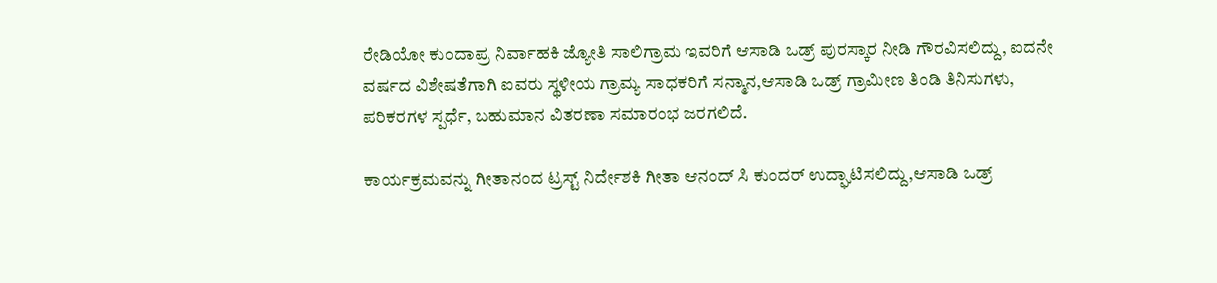ರೇಡಿಯೋ ಕುಂದಾಪ್ರ ನಿರ್ವಾಹಕಿ ಜ್ಯೋತಿ ಸಾಲಿಗ್ರಾಮ ಇವರಿಗೆ ಆಸಾಡಿ ಒಡ್ರ್ ಪುರಸ್ಕಾರ ನೀಡಿ ಗೌರವಿಸಲಿದ್ದು, ಐದನೇ ವರ್ಷದ ವಿಶೇಷತೆಗಾಗಿ ಐವರು ಸ್ಥಳೀಯ ಗ್ರಾಮ್ಯ ಸಾಧಕರಿಗೆ ಸನ್ಮಾನ,ಆಸಾಡಿ ಒಡ್ರ್ ಗ್ರಾಮೀಣ ತಿಂಡಿ ತಿನಿಸುಗಳು, ಪರಿಕರಗಳ ಸ್ಪರ್ಧೆ, ಬಹುಮಾನ ವಿತರಣಾ ಸಮಾರಂಭ ಜರಗಲಿದೆ.

ಕಾರ್ಯಕ್ರಮವನ್ನು ಗೀತಾನಂದ ಟ್ರಸ್ಟ್ ನಿರ್ದೇಶಕಿ ಗೀತಾ ಆನಂದ್ ಸಿ ಕುಂದರ್ ಉದ್ಘಾಟಿಸಲಿದ್ದು,ಆಸಾಡಿ ಒಡ್ರ್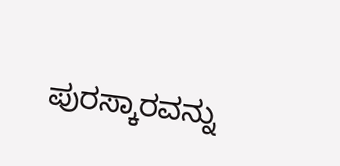ಪುರಸ್ಕಾರವನ್ನು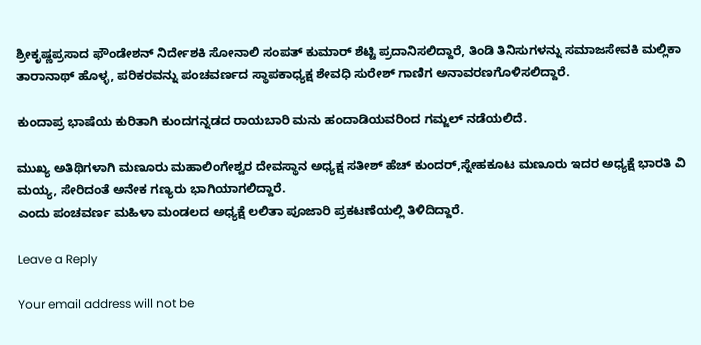ಶ್ರೀ‌ಕೃಷ್ಣಪ್ರಸಾದ ಫೌಂಡೇಶನ್ ನಿರ್ದೇಶಕಿ ಸೋನಾಲಿ ಸಂಪತ್ ಕುಮಾರ್ ಶೆಟ್ಟಿ ಪ್ರದಾನಿಸಲಿದ್ದಾರೆ, ತಿಂಡಿ ತಿನಿಸುಗಳನ್ನು ಸಮಾಜಸೇವಕಿ ಮಲ್ಲಿಕಾ ತಾರಾನಾಥ್ ಹೊಳ್ಳ, ಪರಿಕರವನ್ನು ಪಂಚವರ್ಣದ ಸ್ಥಾಪಕಾಧ್ಯಕ್ಷ ಶೇವಧಿ ಸುರೇಶ್ ಗಾಣಿಗ ಅನಾವರಣಗೊಳಿಸಲಿದ್ದಾರೆ.

ಕುಂದಾಪ್ರ ಭಾಷೆಯ ಕುರಿತಾಗಿ ಕುಂದಗನ್ನಡದ ರಾಯಬಾರಿ ಮನು ಹಂದಾಡಿಯವರಿಂದ ಗಮ್ಜಲ್ ನಡೆಯಲಿದೆ.

ಮುಖ್ಯ ಅತಿಥಿಗಳಾಗಿ ಮಣೂರು ಮಹಾಲಿಂಗೇಶ್ವರ ದೇವಸ್ಥಾನ ಅಧ್ಯಕ್ಷ ಸತೀಶ್ ಹೆಚ್ ಕುಂದರ್,ಸ್ನೇಹಕೂಟ ಮಣೂರು ಇದರ ಅಧ್ಯಕ್ಷೆ ಭಾರತಿ ವಿ ಮಯ್ಯ, ಸೇರಿದಂತೆ ಅನೇಕ ಗಣ್ಯರು ಭಾಗಿಯಾಗಲಿದ್ದಾರೆ.
ಎಂದು ಪಂಚವರ್ಣ ಮಹಿಳಾ ಮಂಡಲದ ಅಧ್ಯಕ್ಷೆ ಲಲಿತಾ ಪೂಜಾರಿ ಪ್ರಕಟಣೆಯಲ್ಲಿ ತಿಳಿದಿದ್ದಾರೆ.

Leave a Reply

Your email address will not be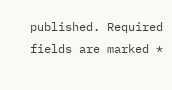published. Required fields are marked *